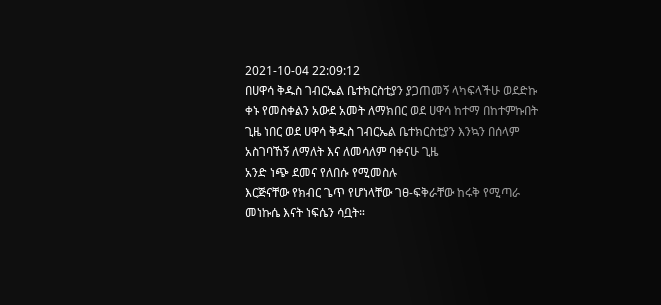2021-10-04 22:09:12
በሀዋሳ ቅዱስ ገብርኤል ቤተክርስቲያን ያጋጠመኝ ላካፍላችሁ ወደድኩ
ቀኑ የመስቀልን አውደ አመት ለማክበር ወደ ሀዋሳ ከተማ በከተምኩበት ጊዜ ነበር ወደ ሀዋሳ ቅዱስ ገብርኤል ቤተክርስቲያን እንኳን በሰላም አስገባኸኝ ለማለት እና ለመሳለም ባቀናሁ ጊዜ
አንድ ነጭ ደመና የለበሱ የሚመስሉ
እርጅናቸው የክብር ጌጥ የሆነላቸው ገፀ-ፍቅራቸው ከሩቅ የሚጣራ መነኩሴ እናት ነፍሴን ሳቧት።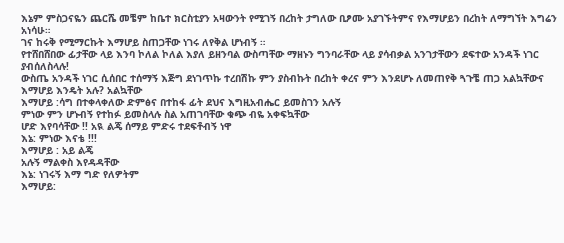እኔም ምስጋናዬን ጨርሼ መቼም ከቤተ ክርስቲያን አዛውንት የሚገኝ በረከት ታግለው ቢፆሙ አያገኙትምና የእማሆይን በረከት ለማግኘት እግሬን አነሳሁ።
ገና ከሩቅ የሚማርኩት እማሆይ ስጠጋቸው ነገሩ ለየቅል ሆነብኝ ።
የተሸበሸበው ፊታቸው ላይ እንባ ኮለል ኮለል እያለ ይዘንባል ውስጣቸው ማዘኑን ግንባራቸው ላይ ያሳብቃል አንገታቸውን ደፍተው አንዳች ነገር ያብሰለስላሉ!
ውስጤ አንዳች ነገር ሲሰበር ተሰማኝ እጅግ ደነገጥኩ ተረበሽኩ ምን ያስብኩት በረከት ቀረና ምን እንደሆኑ ለመጠየቅ ጓጉቼ ጠጋ አልኳቸውና
እማሆይ እንዴት አሉ? አልኳቸው
እማሆይ :ሳግ በተቀላቀለው ድምፅና በተከፋ ፊት ደህና እግዚአብሔር ይመስገን አሉኝ
ምነው ምን ሆኑብኝ የተከፉ ይመስላሉ ስል አጠገባቸው ቁጭ ብዬ አቀፍኳቸው
ሆድ እየባሳቸው !! አዪ ልጄ ሰማይ ምድሩ ተደፍቶብኝ ነዋ
እኔ: ምነው እናቴ !!!
እማሆይ : አይ ልጄ
አሉኝ ማልቀስ እየዳዳቸው
እኔ: ነገሩኝ እማ ግድ የለዎትም
እማሆይ: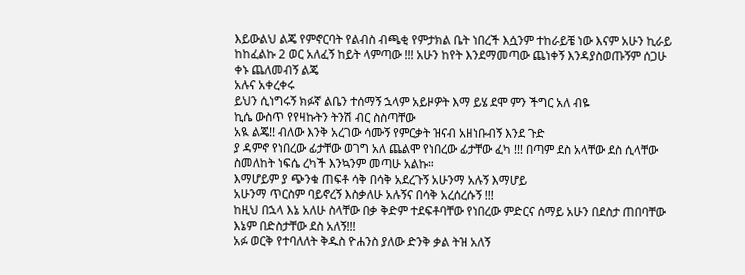እይውልህ ልጄ የምኖርባት የልብስ ብጫቂ የምታክል ቤት ነበረች እሷንም ተከራይቼ ነው እናም አሁን ኪራይ ከከፈልኩ 2 ወር አለፈኝ ከይት ላምጣው !!! አሁን ከየት እንደማመጣው ጨነቀኝ እንዳያስወጡኝም ሰጋሁ ቀኑ ጨለመብኝ ልጄ
አሉና አቀረቀሩ
ይህን ሲነግሩኝ ክፉኛ ልቤን ተሰማኝ ኋላም አይዞዎት እማ ይሄ ደሞ ምን ችግር አለ ብዬ
ኪሴ ውስጥ የየዛኩትን ትንሽ ብር ስስጣቸው
አዪ ልጄ!! ብለው እንቅ አረገው ሳሙኝ የምርቃት ዝናብ አዘነቡብኝ እንደ ጉድ
ያ ዳምኖ የነበረው ፊታቸው ወገግ አለ ጨልሞ የነበረው ፊታቸው ፈካ !!! በጣም ደስ አላቸው ደስ ሲላቸው ስመለከት ነፍሴ ረካች እንኳንም መጣሁ አልኩ።
እማሆይም ያ ጭንቁ ጠፍቶ ሳቅ በሳቅ አደረጉኝ አሁንማ አሉኝ እማሆይ
አሁንማ ጥርስም ባይኖረኝ እስቃለሁ አሉኝና በሳቅ አረሰረሱኝ !!!
ከዚህ በኋላ እኔ አለሁ ስላቸው በቃ ቅድም ተደፍቶባቸው የነበረው ምድርና ሰማይ አሁን በደስታ ጠበባቸው
እኔም በድስታቸው ደስ አለኝ!!!
አፉ ወርቅ የተባለለት ቅዱስ ዮሐንስ ያለው ድንቅ ቃል ትዝ አለኝ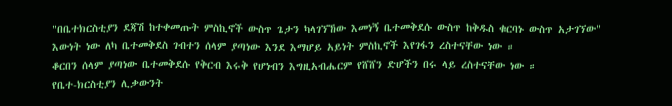"በቤተክርስቲያን ደጃሽ ከተቀመጡት ምስኪኖች ውስጥ ጌታን ካላገኘኸው እመነኝ ቤተመቅደሱ ውስጥ ከቅዱስ ቁርባኑ ውስጥ አታገኘው"
እውነት ነው ለካ ቤተመቅደስ ገብተን ሰላም ያጣነው እንደ እማሆይ አይነት ምስኪኖች እየገፋን ረስተናቸው ነው ።
ቆርበን ሰላም ያጣነው ቤተመቅደሱ የቅርብ እሩቅ የሆነብን እግዚአብሔርም የሸሸን ድሆችን በሩ ላይ ረስተናቸው ነው ።
የቤተ-ክርስቲያን ሊቃውንት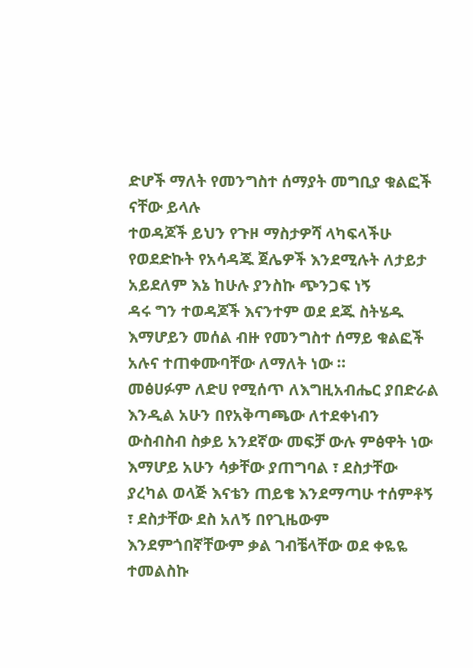ድሆች ማለት የመንግስተ ሰማያት መግቢያ ቁልፎች ናቸው ይላሉ
ተወዳጆች ይህን የጉዞ ማስታዎሻ ላካፍላችሁ የወደድኩት የአሳዳጁ ጀሌዎች እንደሚሉት ለታይታ አይደለም እኔ ከሁሉ ያንስኩ ጭንጋፍ ነኝ
ዳሩ ግን ተወዳጆች እናንተም ወደ ደጁ ስትሄዱ እማሆይን መሰል ብዙ የመንግስተ ሰማይ ቁልፎች አሉና ተጠቀሙባቸው ለማለት ነው ።
መፅሀፉም ለድሀ የሚሰጥ ለእግዚአብሔር ያበድራል እንዲል አሁን በየአቅጣጫው ለተደቀነብን ውስብስብ ስቃይ አንደኛው መፍቻ ውሉ ምፅዋት ነው
እማሆይ አሁን ሳቃቸው ያጠግባል ፣ ደስታቸው ያረካል ወላጅ እናቴን ጠይቄ እንደማጣሁ ተሰምቶኝ ፣ ደስታቸው ደስ አለኝ በየጊዜውም እንደምጎበኛቸውም ቃል ገብቼላቸው ወደ ቀዬዬ ተመልስኩ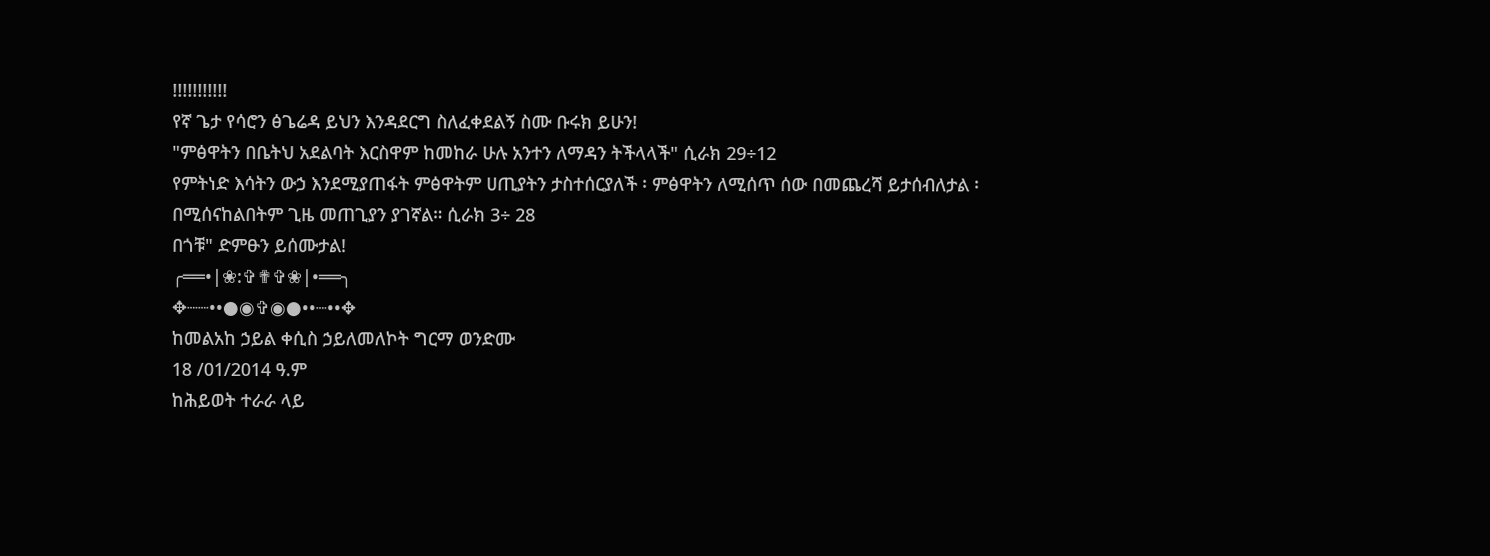!!!!!!!!!!!
የኛ ጌታ የሳሮን ፅጌሬዳ ይህን እንዳደርግ ስለፈቀደልኝ ስሙ ቡሩክ ይሁን!
"ምፅዋትን በቤትህ አደልባት እርስዋም ከመከራ ሁሉ አንተን ለማዳን ትችላላች" ሲራክ 29÷12
የምትነድ እሳትን ውኃ እንደሚያጠፋት ምፅዋትም ሀጢያትን ታስተሰርያለች ፡ ምፅዋትን ለሚሰጥ ሰው በመጨረሻ ይታሰብለታል ፡ በሚሰናከልበትም ጊዜ መጠጊያን ያገኛል። ሲራክ 3÷ 28
በጎቹ" ድምፁን ይሰሙታል!
╭══•|❀:✞✟✞❀|•══╮
✥┈┈••●◉✞◉●••┈••✥
ከመልአከ ኃይል ቀሲስ ኃይለመለኮት ግርማ ወንድሙ
18 /01/2014 ዓ.ም
ከሕይወት ተራራ ላይ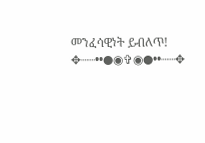መንፈሳዊነት ይብለጥ!
✥┈┈••●◉✞◉●••┈┈✥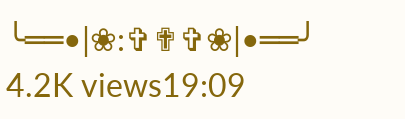╰══•|❀:✞✟✞❀|•══╯
4.2K views19:09